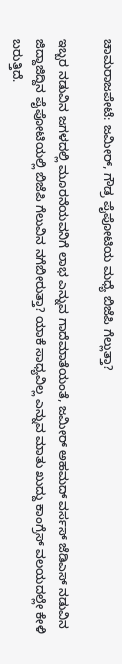ಚಾಮರಾಜಪೇಟೆ: ಜಮೀರ್, ಗೌಡ್ರ ಪೈಪೋಟಿಯ ಮಧ್ಯೆ ಬಿಜೆಪಿ ಗೆಲ್ಲುತ್ತಾ?

ಇಬ್ಬರ ನಡುವಿನ ಜಗಳದಲ್ಲಿ ಮೂರನೆಯವನಿಗೆ ಲಾಭ ಎನ್ನುವ ಗಾದೆಮಾತೆಯಂತೆ, ಜಮೀರ್ ಅಹಮದ್ ವರ್ಸಸ್ ಜೆಡಿಎಸ್ ನಡುವಿನ ಜಿದ್ದಾಜಿದ್ದಿನ ಪೈಪೋಟಿಯಲ್ಲಿ ಬಿಜೆಪಿ ಗೆಲುವಿನ ನಗೆಬೀರುತ್ತಾ? ಯಾಕೆ ಸಾಧ್ಯವಿಲ್ಲ ಎನ್ನುವ ಮಾತು ಖುದ್ದು ಕಾಂಗ್ರೆಸ್ ವಲಯದಲ್ಲೇ ಕೇಳಿ ಬರುತ್ತಿದೆ.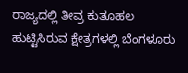ರಾಜ್ಯದಲ್ಲಿ ತೀವ್ರ ಕುತೂಹಲ ಹುಟ್ಟಿಸಿರುವ ಕ್ಷೇತ್ರಗಳಲ್ಲಿ ಬೆಂಗಳೂರು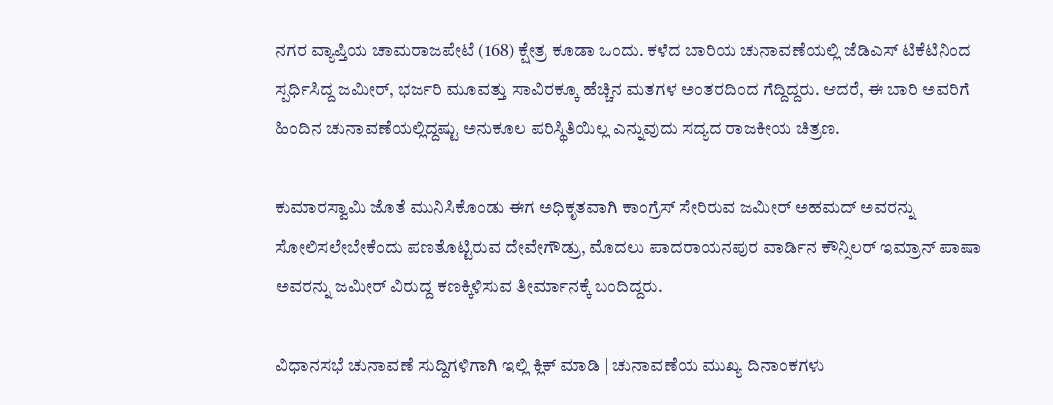ನಗರ ವ್ಯಾಪ್ತಿಯ ಚಾಮರಾಜಪೇಟೆ (168) ಕ್ಷೇತ್ರ ಕೂಡಾ ಒಂದು. ಕಳೆದ ಬಾರಿಯ ಚುನಾವಣೆಯಲ್ಲಿ ಜೆಡಿಎಸ್ ಟಿಕೆಟಿನಿಂದ ಸ್ಪರ್ಧಿಸಿದ್ದ ಜಮೀರ್, ಭರ್ಜರಿ ಮೂವತ್ತು ಸಾವಿರಕ್ಕೂ ಹೆಚ್ಚಿನ ಮತಗಳ ಅಂತರದಿಂದ ಗೆದ್ದಿದ್ದರು. ಆದರೆ, ಈ ಬಾರಿ ಅವರಿಗೆ ಹಿಂದಿನ ಚುನಾವಣೆಯಲ್ಲಿದ್ದಷ್ಟು ಅನುಕೂಲ ಪರಿಸ್ಥಿತಿಯಿಲ್ಲ ಎನ್ನುವುದು ಸದ್ಯದ ರಾಜಕೀಯ ಚಿತ್ರಣ.

ಕುಮಾರಸ್ವಾಮಿ ಜೊತೆ ಮುನಿಸಿಕೊಂಡು ಈಗ ಅಧಿಕೃತವಾಗಿ ಕಾಂಗ್ರೆಸ್ ಸೇರಿರುವ ಜಮೀರ್ ಅಹಮದ್ ಅವರನ್ನು ಸೋಲಿಸಲೇಬೇಕೆಂದು ಪಣತೊಟ್ಟಿರುವ ದೇವೇಗೌಡ್ರು, ಮೊದಲು ಪಾದರಾಯನಪುರ ವಾರ್ಡಿನ ಕೌನ್ಸಿಲರ್ ಇಮ್ರಾನ್ ಪಾಷಾ ಅವರನ್ನು ಜಮೀರ್ ವಿರುದ್ದ ಕಣಕ್ಕಿಳಿಸುವ ತೀರ್ಮಾನಕ್ಕೆ ಬಂದಿದ್ದರು.

ವಿಧಾನಸಭೆ ಚುನಾವಣೆ ಸುದ್ದಿಗಳಿಗಾಗಿ ಇಲ್ಲಿ ಕ್ಲಿಕ್ ಮಾಡಿ | ಚುನಾವಣೆಯ ಮುಖ್ಯ ದಿನಾಂಕಗಳು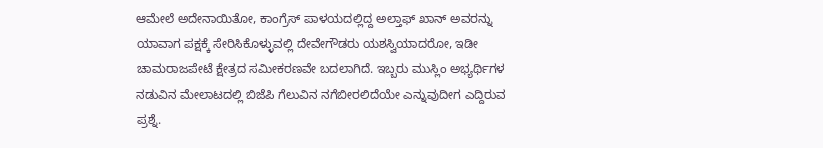ಆಮೇಲೆ ಅದೇನಾಯಿತೋ, ಕಾಂಗ್ರೆಸ್ ಪಾಳಯದಲ್ಲಿದ್ದ ಅಲ್ತಾಫ್ ಖಾನ್ ಅವರನ್ನು ಯಾವಾಗ ಪಕ್ಷಕ್ಕೆ ಸೇರಿಸಿಕೊಳ್ಳುವಲ್ಲಿ ದೇವೇಗೌಡರು ಯಶಸ್ವಿಯಾದರೋ, ಇಡೀ ಚಾಮರಾಜಪೇಟೆ ಕ್ಷೇತ್ರದ ಸಮೀಕರಣವೇ ಬದಲಾಗಿದೆ. ಇಬ್ಬರು ಮುಸ್ಲಿಂ ಅಭ್ಯರ್ಥಿಗಳ ನಡುವಿನ ಮೇಲಾಟದಲ್ಲಿ ಬಿಜೆಪಿ ಗೆಲುವಿನ ನಗೆಬೀರಲಿದೆಯೇ ಎನ್ನುವುದೀಗ ಎದ್ದಿರುವ ಪ್ರಶ್ನೆ.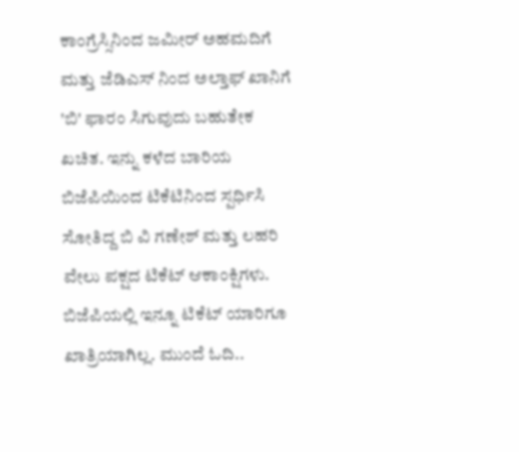ಕಾಂಗ್ರೆಸ್ಸಿನಿಂದ ಜಮೀರ್ ಅಹಮದಿಗೆ ಮತ್ತು ಜೆಡಿಎಸ್ ನಿಂದ ಅಲ್ತಾಫ್ ಖಾನಿಗೆ 'ಬಿ' ಫಾರಂ ಸಿಗುವುದು ಬಹುತೇಕ ಖಚಿತ. ಇನ್ನು ಕಳೆದ ಬಾರಿಯ ಬಿಜೆಪಿಯಿಂದ ಟಿಕೆಟಿನಿಂದ ಸ್ಪರ್ಧಿಸಿ ಸೋತಿದ್ದ ಬಿ ವಿ ಗಣೇಶ್ ಮತ್ತು ಲಹರಿ ವೇಲು ಪಕ್ಷದ ಟಿಕೆಟ್ ಆಕಾಂಕ್ಷಿಗಳು. ಬಿಜೆಪಿಯಲ್ಲಿ ಇನ್ನೂ ಟಿಕೆಟ್ ಯಾರಿಗೂ ಖಾತ್ರಿಯಾಗಿಲ್ಲ. ಮುಂದೆ ಓದಿ..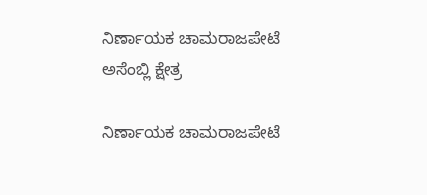ನಿರ್ಣಾಯಕ ಚಾಮರಾಜಪೇಟೆ ಅಸೆಂಬ್ಲಿ ಕ್ಷೇತ್ರ

ನಿರ್ಣಾಯಕ ಚಾಮರಾಜಪೇಟೆ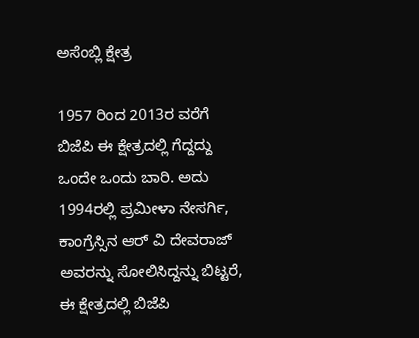ಅಸೆಂಬ್ಲಿ ಕ್ಷೇತ್ರ

1957 ರಿಂದ 2013ರ ವರೆಗೆ ಬಿಜೆಪಿ ಈ ಕ್ಷೇತ್ರದಲ್ಲಿ ಗೆದ್ದದ್ದು ಒಂದೇ ಒಂದು ಬಾರಿ. ಅದು 1994ರಲ್ಲಿ ಪ್ರಮೀಳಾ ನೇಸರ್ಗಿ, ಕಾಂಗ್ರೆಸ್ಸಿನ ಆರ್ ವಿ ದೇವರಾಜ್ ಅವರನ್ನು ಸೋಲಿಸಿದ್ದನ್ನು ಬಿಟ್ಟರೆ, ಈ ಕ್ಷೇತ್ರದಲ್ಲಿ ಬಿಜೆಪಿ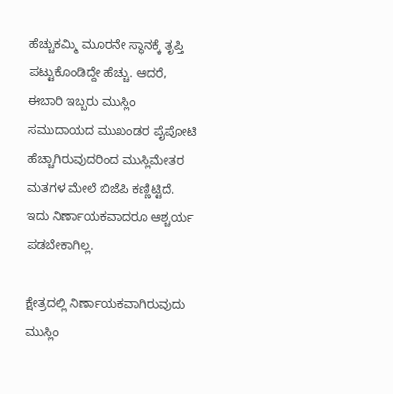ಹೆಚ್ಚುಕಮ್ಮಿ ಮೂರನೇ ಸ್ಥಾನಕ್ಕೆ ತೃಪ್ತಿ ಪಟ್ಟುಕೊಂಡಿದ್ದೇ ಹೆಚ್ಚು. ಆದರೆ, ಈಬಾರಿ ಇಬ್ಬರು ಮುಸ್ಲಿಂ ಸಮುದಾಯದ ಮುಖಂಡರ ಪೈಪೋಟಿ ಹೆಚ್ಚಾಗಿರುವುದರಿಂದ ಮುಸ್ಲಿಮೇತರ ಮತಗಳ ಮೇಲೆ ಬಿಜೆಪಿ ಕಣ್ಣಿಟ್ಟಿದೆ. ಇದು ನಿರ್ಣಾಯಕವಾದರೂ ಆಶ್ಚರ್ಯ ಪಡಬೇಕಾಗಿಲ್ಲ.

ಕ್ಷೇತ್ರದಲ್ಲಿ ನಿರ್ಣಾಯಕವಾಗಿರುವುದು ಮುಸ್ಲಿಂ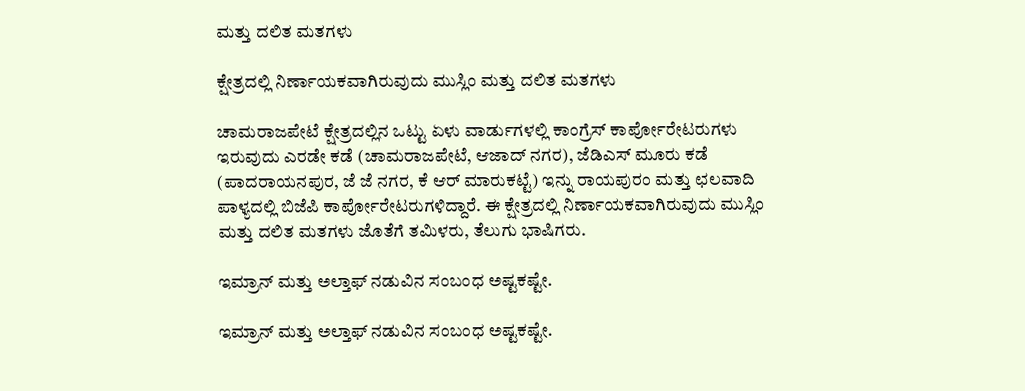ಮತ್ತು ದಲಿತ ಮತಗಳು

ಕ್ಷೇತ್ರದಲ್ಲಿ ನಿರ್ಣಾಯಕವಾಗಿರುವುದು ಮುಸ್ಲಿಂ ಮತ್ತು ದಲಿತ ಮತಗಳು

ಚಾಮರಾಜಪೇಟೆ ಕ್ಷೇತ್ರದಲ್ಲಿನ ಒಟ್ಟು ಏಳು ವಾರ್ಡುಗಳಲ್ಲಿ ಕಾಂಗ್ರೆಸ್ ಕಾರ್ಪೋರೇಟರುಗಳು ಇರುವುದು ಎರಡೇ ಕಡೆ (ಚಾಮರಾಜಪೇಟೆ, ಆಜಾದ್ ನಗರ), ಜೆಡಿಎಸ್ ಮೂರು ಕಡೆ (ಪಾದರಾಯನಪುರ, ಜೆ ಜೆ ನಗರ, ಕೆ ಆರ್ ಮಾರುಕಟ್ಟೆ) ಇನ್ನು ರಾಯಪುರಂ ಮತ್ತು ಛಲವಾದಿ ಪಾಳ್ಯದಲ್ಲಿ ಬಿಜೆಪಿ ಕಾರ್ಪೋರೇಟರುಗಳಿದ್ದಾರೆ. ಈ ಕ್ಷೇತ್ರದಲ್ಲಿ ನಿರ್ಣಾಯಕವಾಗಿರುವುದು ಮುಸ್ಲಿಂ ಮತ್ತು ದಲಿತ ಮತಗಳು ಜೊತೆಗೆ ತಮಿಳರು, ತೆಲುಗು ಭಾಷಿಗರು.

ಇಮ್ರಾನ್ ಮತ್ತು ಅಲ್ತಾಫ್ ನಡುವಿನ ಸಂಬಂಧ ಅಷ್ಟಕಷ್ಟೇ.

ಇಮ್ರಾನ್ ಮತ್ತು ಅಲ್ತಾಫ್ ನಡುವಿನ ಸಂಬಂಧ ಅಷ್ಟಕಷ್ಟೇ.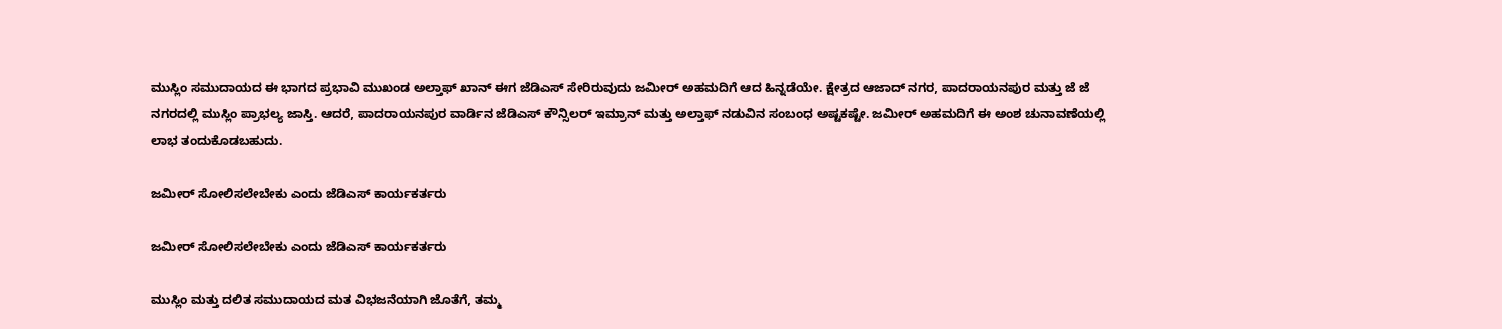ಮುಸ್ಲಿಂ ಸಮುದಾಯದ ಈ ಭಾಗದ ಪ್ರಭಾವಿ ಮುಖಂಡ ಅಲ್ತಾಫ್ ಖಾನ್ ಈಗ ಜೆಡಿಎಸ್ ಸೇರಿರುವುದು ಜಮೀರ್ ಅಹಮದಿಗೆ ಆದ ಹಿನ್ನಡೆಯೇ. ಕ್ಷೇತ್ರದ ಆಜಾದ್ ನಗರ, ಪಾದರಾಯನಪುರ ಮತ್ತು ಜೆ ಜೆ ನಗರದಲ್ಲಿ ಮುಸ್ಲಿಂ ಪ್ರಾಭಲ್ಯ ಜಾಸ್ತಿ. ಆದರೆ, ಪಾದರಾಯನಪುರ ವಾರ್ಡಿನ ಜೆಡಿಎಸ್ ಕೌನ್ಸಿಲರ್ ಇಮ್ರಾನ್ ಮತ್ತು ಅಲ್ತಾಫ್ ನಡುವಿನ ಸಂಬಂಧ ಅಷ್ಟಕಷ್ಟೇ. ಜಮೀರ್ ಅಹಮದಿಗೆ ಈ ಅಂಶ ಚುನಾವಣೆಯಲ್ಲಿ ಲಾಭ ತಂದುಕೊಡಬಹುದು.

ಜಮೀರ್ ಸೋಲಿಸಲೇಬೇಕು ಎಂದು ಜೆಡಿಎಸ್ ಕಾರ್ಯಕರ್ತರು

ಜಮೀರ್ ಸೋಲಿಸಲೇಬೇಕು ಎಂದು ಜೆಡಿಎಸ್ ಕಾರ್ಯಕರ್ತರು

ಮುಸ್ಲಿಂ ಮತ್ತು ದಲಿತ ಸಮುದಾಯದ ಮತ ವಿಭಜನೆಯಾಗಿ ಜೊತೆಗೆ, ತಮ್ಮ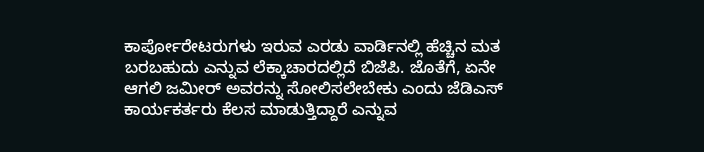ಕಾರ್ಪೋರೇಟರುಗಳು ಇರುವ ಎರಡು ವಾರ್ಡಿನಲ್ಲಿ ಹೆಚ್ಚಿನ ಮತ ಬರಬಹುದು ಎನ್ನುವ ಲೆಕ್ಕಾಚಾರದಲ್ಲಿದೆ ಬಿಜೆಪಿ. ಜೊತೆಗೆ, ಏನೇ ಆಗಲಿ ಜಮೀರ್ ಅವರನ್ನು ಸೋಲಿಸಲೇಬೇಕು ಎಂದು ಜೆಡಿಎಸ್ ಕಾರ್ಯಕರ್ತರು ಕೆಲಸ ಮಾಡುತ್ತಿದ್ದಾರೆ ಎನ್ನುವ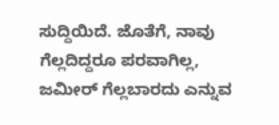ಸುದ್ದಿಯಿದೆ. ಜೊತೆಗೆ, ನಾವು ಗೆಲ್ಲದಿದ್ದರೂ ಪರವಾಗಿಲ್ಲ, ಜಮೀರ್ ಗೆಲ್ಲಬಾರದು ಎನ್ನುವ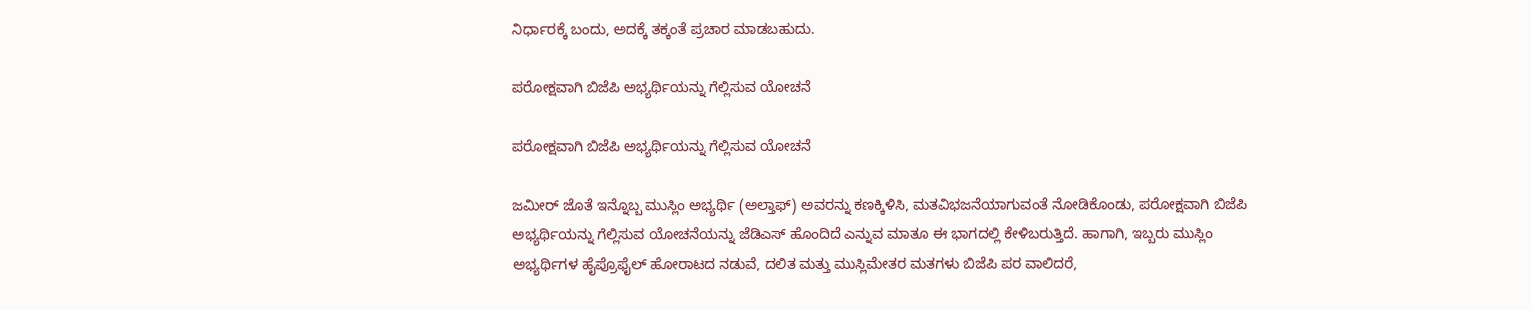ನಿರ್ಧಾರಕ್ಕೆ ಬಂದು, ಅದಕ್ಕೆ ತಕ್ಕಂತೆ ಪ್ರಚಾರ ಮಾಡಬಹುದು.

ಪರೋಕ್ಷವಾಗಿ ಬಿಜೆಪಿ ಅಭ್ಯರ್ಥಿಯನ್ನು ಗೆಲ್ಲಿಸುವ ಯೋಚನೆ

ಪರೋಕ್ಷವಾಗಿ ಬಿಜೆಪಿ ಅಭ್ಯರ್ಥಿಯನ್ನು ಗೆಲ್ಲಿಸುವ ಯೋಚನೆ

ಜಮೀರ್ ಜೊತೆ ಇನ್ನೊಬ್ಬ ಮುಸ್ಲಿಂ ಅಭ್ಯರ್ಥಿ (ಅಲ್ತಾಫ್) ಅವರನ್ನು ಕಣಕ್ಕಿಳಿಸಿ, ಮತವಿಭಜನೆಯಾಗುವಂತೆ ನೋಡಿಕೊಂಡು, ಪರೋಕ್ಷವಾಗಿ ಬಿಜೆಪಿ ಅಭ್ಯರ್ಥಿಯನ್ನು ಗೆಲ್ಲಿಸುವ ಯೋಚನೆಯನ್ನು ಜೆಡಿಎಸ್ ಹೊಂದಿದೆ ಎನ್ನುವ ಮಾತೂ ಈ ಭಾಗದಲ್ಲಿ ಕೇಳಿಬರುತ್ತಿದೆ. ಹಾಗಾಗಿ, ಇಬ್ಬರು ಮುಸ್ಲಿಂ ಅಭ್ಯರ್ಥಿಗಳ ಹೈಪ್ರೊಫೈಲ್ ಹೋರಾಟದ ನಡುವೆ, ದಲಿತ ಮತ್ತು ಮುಸ್ಲಿಮೇತರ ಮತಗಳು ಬಿಜೆಪಿ ಪರ ವಾಲಿದರೆ,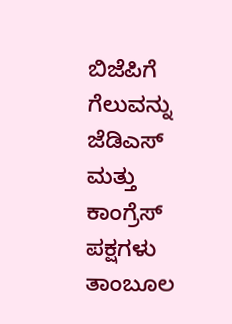ಬಿಜೆಪಿಗೆ ಗೆಲುವನ್ನು ಜೆಡಿಎಸ್ ಮತ್ತು ಕಾಂಗ್ರೆಸ್ ಪಕ್ಷಗಳು ತಾಂಬೂಲ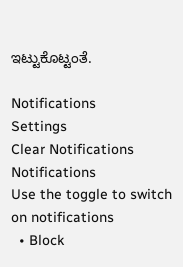ಇಟ್ಟುಕೊಟ್ಟಂತೆ.

Notifications
Settings
Clear Notifications
Notifications
Use the toggle to switch on notifications
  • Block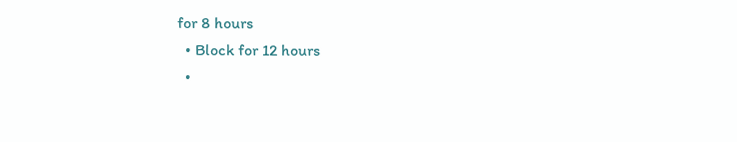for 8 hours
  • Block for 12 hours
  •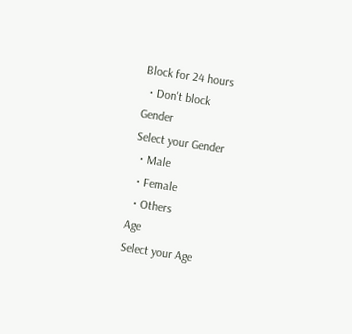Block for 24 hours
  • Don't block
Gender
Select your Gender
  • Male
  • Female
  • Others
Age
Select your Age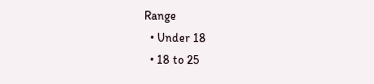Range
  • Under 18
  • 18 to 25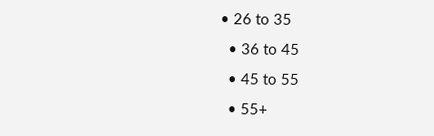• 26 to 35
  • 36 to 45
  • 45 to 55
  • 55+